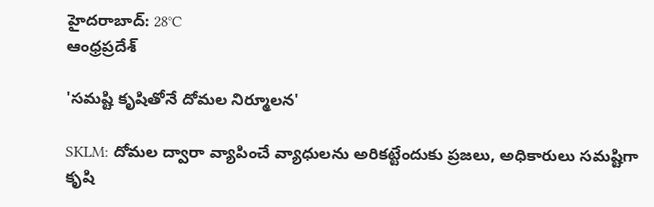హైదరాబాద్: 28°C
ఆంధ్రప్రదేశ్

'సమష్టి కృషితోనే దోమల నిర్మూలన'

SKLM: దోమల ద్వారా వ్యాపించే వ్యాధులను అరికట్టేందుకు ప్రజలు, అధికారులు సమష్టిగా కృషి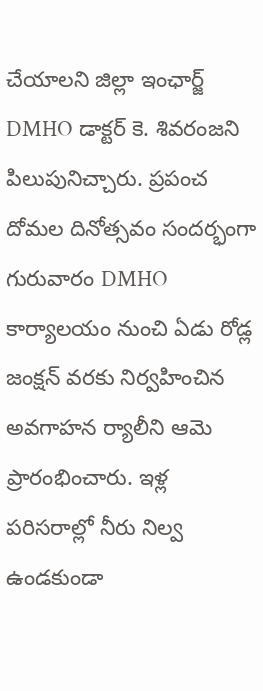చేయాలని జిల్లా ఇంఛార్జ్ DMHO డాక్టర్ కె. శివరంజని పిలుపునిచ్చారు. ప్రపంచ దోమల దినోత్సవం సందర్భంగా గురువారం DMHO కార్యాలయం నుంచి ఏడు రోడ్ల జంక్షన్ వరకు నిర్వహించిన అవగాహన ర్యాలీని ఆమె ప్రారంభించారు. ఇళ్ల పరిసరాల్లో నీరు నిల్వ ఉండకుండా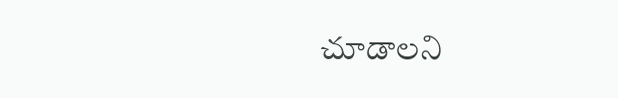చూడాలని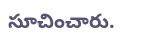సూచించారు.